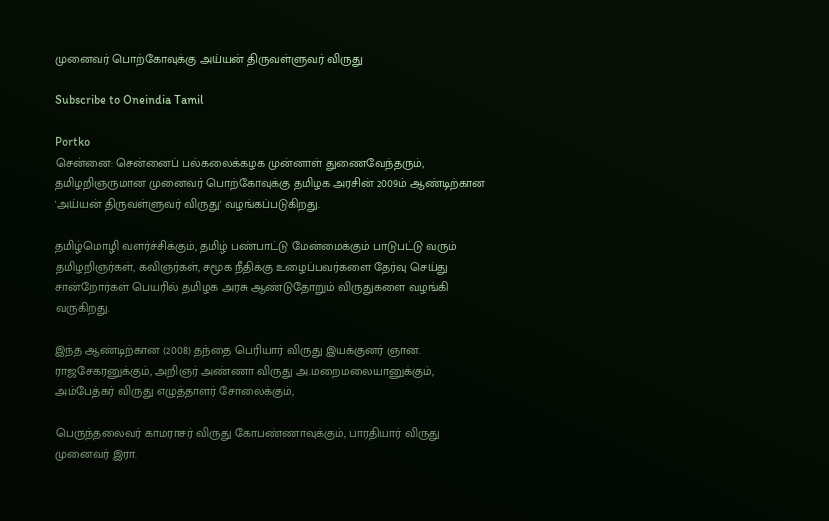முனைவர் பொற்கோவுக்கு அய்யன் திருவள்ளுவர் விருது

Subscribe to Oneindia Tamil

Portko
சென்னை: சென்னைப் பல்கலைக்கழக முன்னாள் துணைவேந்தரும், தமிழறிஞருமான முனைவர் பொற்கோவுக்கு தமிழக அரசின் 2009ம் ஆண்டிற்கான 'அய்யன் திருவள்ளுவர் விருது' வழங்கப்படுகிறது.

தமிழ்மொழி வளர்ச்சிக்கும், தமிழ் பண்பாட்டு மேன்மைக்கும் பாடுபட்டு வரும் தமிழறிஞர்கள், கவிஞர்கள், சமூக நீதிக்கு உழைப்பவர்களை தேர்வு செய்து சான்றோர்கள் பெயரில் தமிழக அரசு ஆண்டுதோறும் விருதுகளை வழங்கி வருகிறது.

இந்த ஆண்டிற்கான (2008) தந்தை பெரியார் விருது இயக்குனர் ஞான. ராஜசேகரனுக்கும், அறிஞர் அண்ணா விருது அ.மறைமலையானுக்கும், அம்பேத்கர் விருது எழுத்தாளர் சோலைக்கும்,

பெருந்தலைவர் காமராசர் விருது கோபண்ணாவுக்கும், பாரதியார் விருது முனைவர் இரா.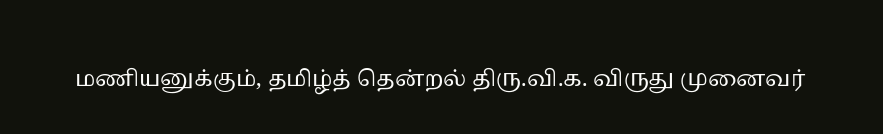மணியனுக்கும், தமிழ்த் தென்றல் திரு.வி.க. விருது முனைவர்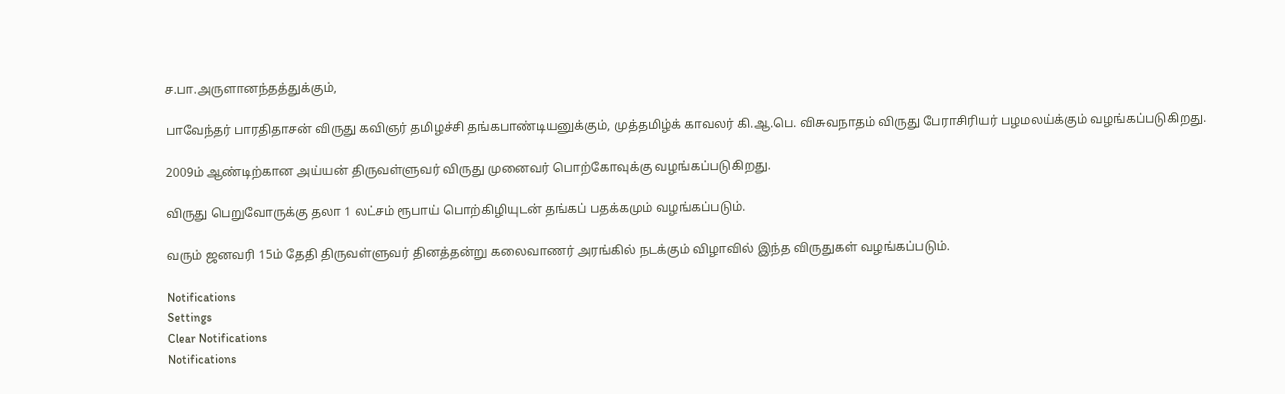ச.பா.அருளானந்தத்துக்கும்,

பாவேந்தர் பாரதிதாசன் விருது கவிஞர் தமிழச்சி தங்கபாண்டியனுக்கும், முத்தமிழ்க் காவலர் கி.ஆ.பெ. விசுவநாதம் விருது பேராசிரியர் பழமலய்க்கும் வழங்கப்படுகிறது.

2009ம் ஆண்டிற்கான அய்யன் திருவள்ளுவர் விருது முனைவர் பொற்கோவுக்கு வழங்கப்படுகிறது.

விருது பெறுவோருக்கு தலா 1 லட்சம் ரூபாய் பொற்கிழியுடன் தங்கப் பதக்கமும் வழங்கப்படும்.

வரும் ஜனவரி 15ம் தேதி திருவள்ளுவர் தினத்தன்று கலைவாணர் அரங்கில் நடக்கும் விழாவில் இந்த விருதுகள் வழங்கப்படும்.

Notifications
Settings
Clear Notifications
Notifications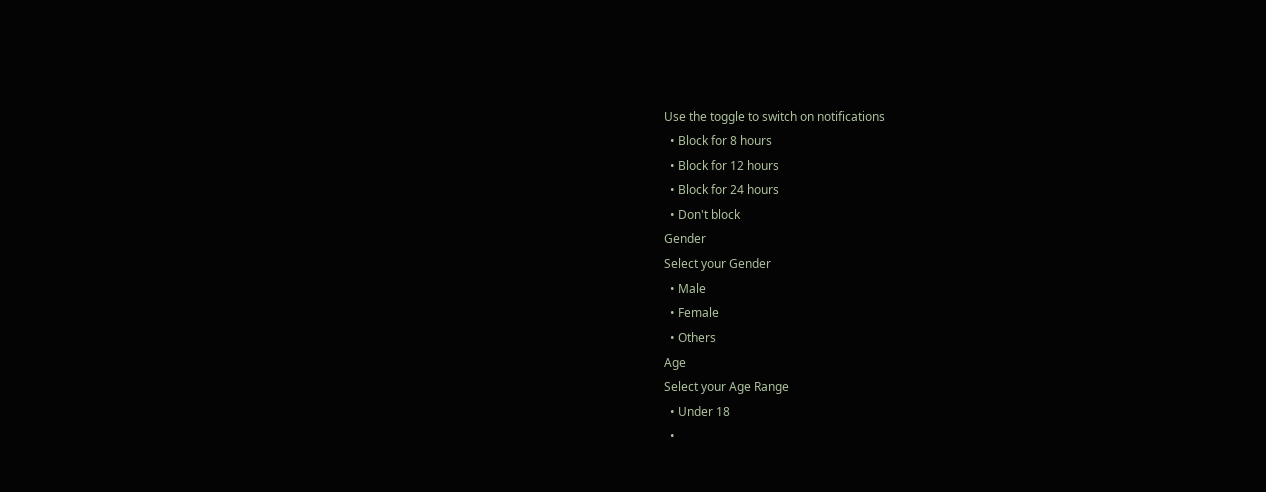Use the toggle to switch on notifications
  • Block for 8 hours
  • Block for 12 hours
  • Block for 24 hours
  • Don't block
Gender
Select your Gender
  • Male
  • Female
  • Others
Age
Select your Age Range
  • Under 18
  •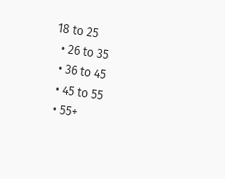18 to 25
  • 26 to 35
  • 36 to 45
  • 45 to 55
  • 55+